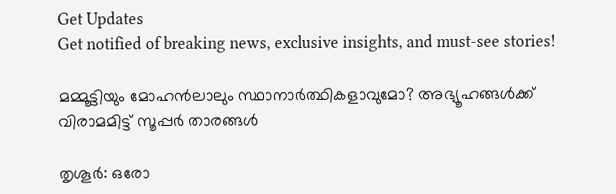Get Updates
Get notified of breaking news, exclusive insights, and must-see stories!

മമ്മൂട്ടിയും മോഹന്‍ലാലും സ്ഥാനാര്‍ത്ഥികളാവുമോ? അഭ്യൂഹങ്ങള്‍ക്ക് വിരാമമിട്ട് സൂപ്പര്‍ താരങ്ങള്‍

തൃശൂര്‍: ഒരോ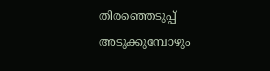തിരഞ്ഞെടുപ്പ് അടുക്കുമ്പോഴും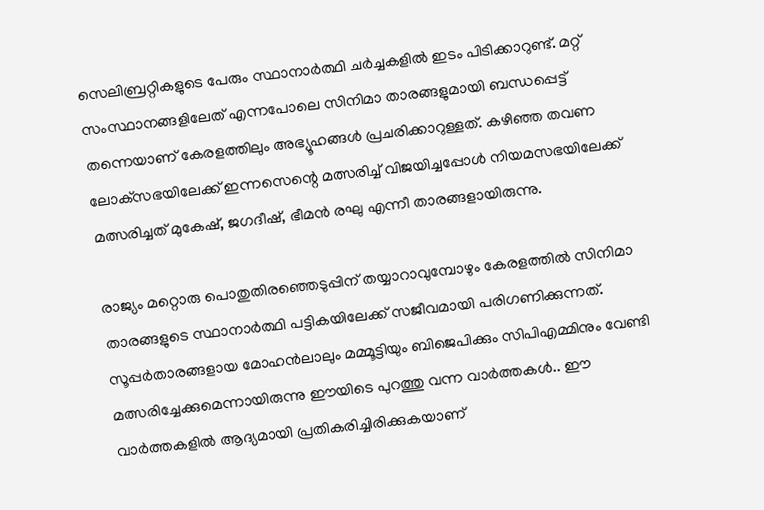സെലിബ്രറ്റികളുടെ പേരും സ്ഥാനാര്‍ത്ഥി ചര്‍ച്ചകളില്‍ ഇടം പിടിക്കാറുണ്ട്. മറ്റ് സംസ്ഥാനങ്ങളിലേത് എന്നപോലെ സിനിമാ താരങ്ങളുമായി ബന്ധപ്പെട്ട് തന്നെയാണ് കേരളത്തിലും അഭ്യൂഹങ്ങള്‍ പ്രചരിക്കാറുള്ളത്. കഴിഞ്ഞ തവണ ലോക്‌സഭയിലേക്ക് ഇന്നസെന്റെ മത്സരിച്ച് വിജയിച്ചപ്പോള്‍ നിയമസഭയിലേക്ക് മത്സരിച്ചത് മുകേഷ്, ജഗദീഷ്, ഭീമന്‍ രഘു എന്നീ താരങ്ങളായിരുന്നു.

രാജ്യം മറ്റൊരു പൊതുതിരഞ്ഞെടുപ്പിന് തയ്യാറാവുമ്പോഴും കേരളത്തില്‍ സിനിമാ താരങ്ങളുടെ സ്ഥാനാര്‍ത്ഥി പട്ടികയിലേക്ക് സജീവമായി പരിഗണിക്കുന്നത്. സൂപ്പര്‍താരങ്ങളായ മോഹന്‍ലാലും മമ്മൂട്ടിയും ബിജെപിക്കും സിപിഎമ്മിനും വേണ്ടി മത്സരിച്ചേക്കുമെന്നായിരുന്നു ഈയിടെ പുറത്തു വന്ന വാര്‍ത്തകള്‍.. ഈ വാര്‍ത്തകളില്‍ ആദ്യമായി പ്രതികരിച്ചിരിക്കുകയാണ്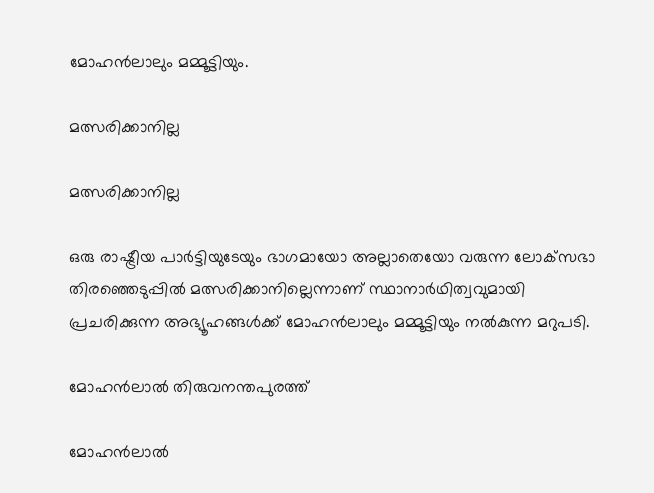മോഹന്‍ലാലും മമ്മൂട്ടിയും.

മത്സരിക്കാനില്ല

മത്സരിക്കാനില്ല

ഒരു രാഷ്ട്രീയ പാര്‍ട്ടിയുടേയും ഭാഗമായോ അല്ലാതെയോ വരുന്ന ലോക്‌സഭാ തിരഞ്ഞെടുപ്പില്‍ മത്സരിക്കാനില്ലെന്നാണ് സ്ഥാനാര്‍ഥിത്വവുമായി പ്രചരിക്കുന്ന അഭ്യൂഹങ്ങള്‍ക്ക് മോഹന്‍ലാലും മമ്മൂട്ടിയും നല്‍കുന്ന മറുപടി.

മോഹന്‍ലാല്‍ തിരുവനന്തപുരത്ത്

മോഹന്‍ലാല്‍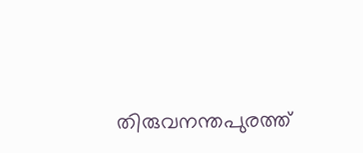തിരുവനന്തപുരത്ത്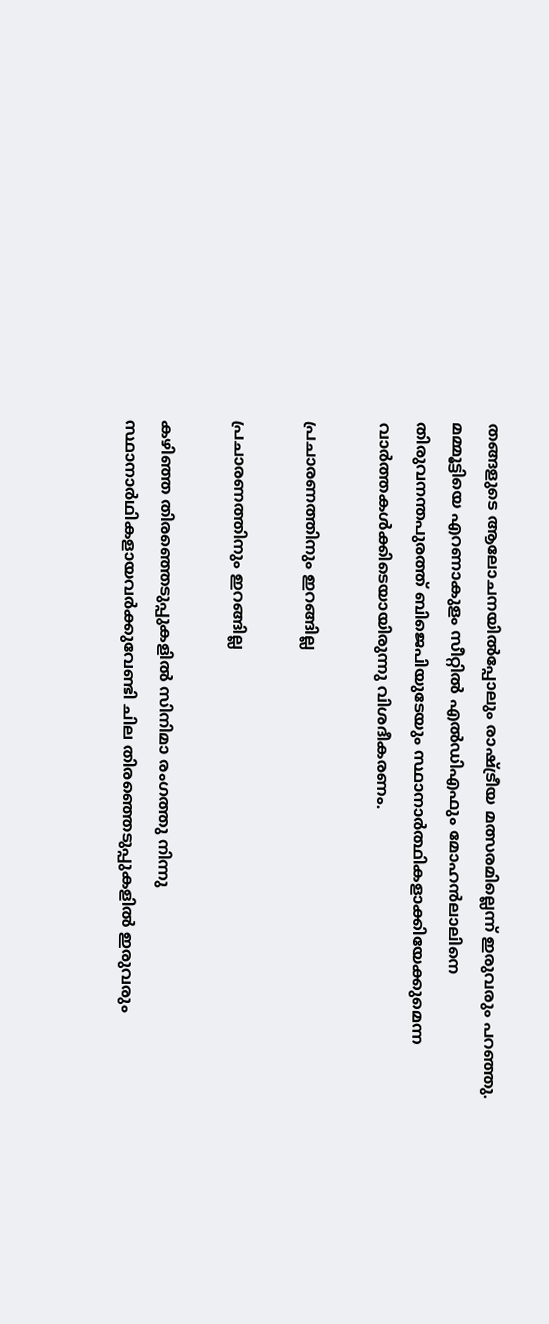തങ്ങളുടെ ആലോചനയില്‍പ്പോലും രാഷ്ട്രീയ മത്സരമില്ലെന്ന് ഇരുവരും പറഞ്ഞു. മമ്മൂട്ടിയെ എറണാകുളം സീറ്റില്‍ എല്‍ഡിഎഫും മോഹന്‍ലാലിനെ തിരുവനന്തപുരത്ത് ബിജെപിയുടേയും സ്ഥാനാര്‍ത്ഥികളാക്കിയേക്കുമെന്ന വാര്‍ത്തകള്‍ക്കിടെയായിരുന്നു വിശദീകരണം.

പ്രചാരണത്തിനും ഇറങ്ങില്ല

പ്രചാരണത്തിനും ഇറങ്ങില്ല

കഴിഞ്ഞ തിരഞ്ഞെടുപ്പുകളില്‍ സിനിമാ രംഗത്തു നിന്നു സ്ഥാനാര്‍ഥികളായവര്‍ക്കുവേണ്ടി ചില തിരഞ്ഞെടുപ്പുകളില്‍ ഇരുവരും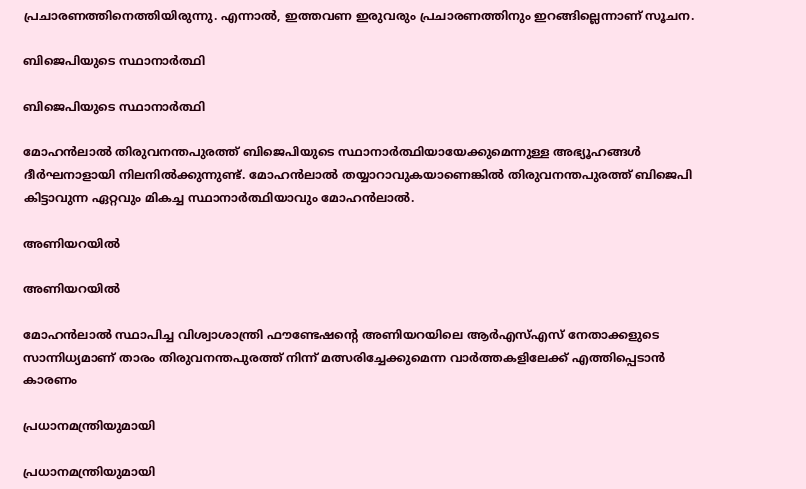പ്രചാരണത്തിനെത്തിയിരുന്നു. എന്നാല്‍, ഇത്തവണ ഇരുവരും പ്രചാരണത്തിനും ഇറങ്ങില്ലെന്നാണ് സൂചന.

ബിജെപിയുടെ സ്ഥാനാര്‍ത്ഥി

ബിജെപിയുടെ സ്ഥാനാര്‍ത്ഥി

മോഹന്‍ലാല്‍ തിരുവനന്തപുരത്ത് ബിജെപിയുടെ സ്ഥാനാര്‍ത്ഥിയായേക്കുമെന്നുള്ള അഭ്യൂഹങ്ങള്‍ ദീര്‍ഘനാളായി നിലനില്‍ക്കുന്നുണ്ട്. മോഹന്‍ലാല്‍ തയ്യാറാവുകയാണെങ്കില്‍ തിരുവനന്തപുരത്ത് ബിജെപി കിട്ടാവുന്ന ഏറ്റവും മികച്ച സ്ഥാനാര്‍ത്ഥിയാവും മോഹന്‍ലാല്‍.

അണിയറയില്‍

അണിയറയില്‍

മോഹന്‍ലാല്‍ സ്ഥാപിച്ച വിശ്വാശാന്ത്രി ഫൗണ്ടേഷന്റെ അണിയറയിലെ ആര്‍എസ്എസ് നേതാക്കളുടെ സാന്നിധ്യമാണ് താരം തിരുവനന്തപുരത്ത് നിന്ന് മത്സരിച്ചേക്കുമെന്ന വാര്‍ത്തകളിലേക്ക് എത്തിപ്പെടാന്‍ കാരണം

പ്രധാനമന്ത്രിയുമായി

പ്രധാനമന്ത്രിയുമായി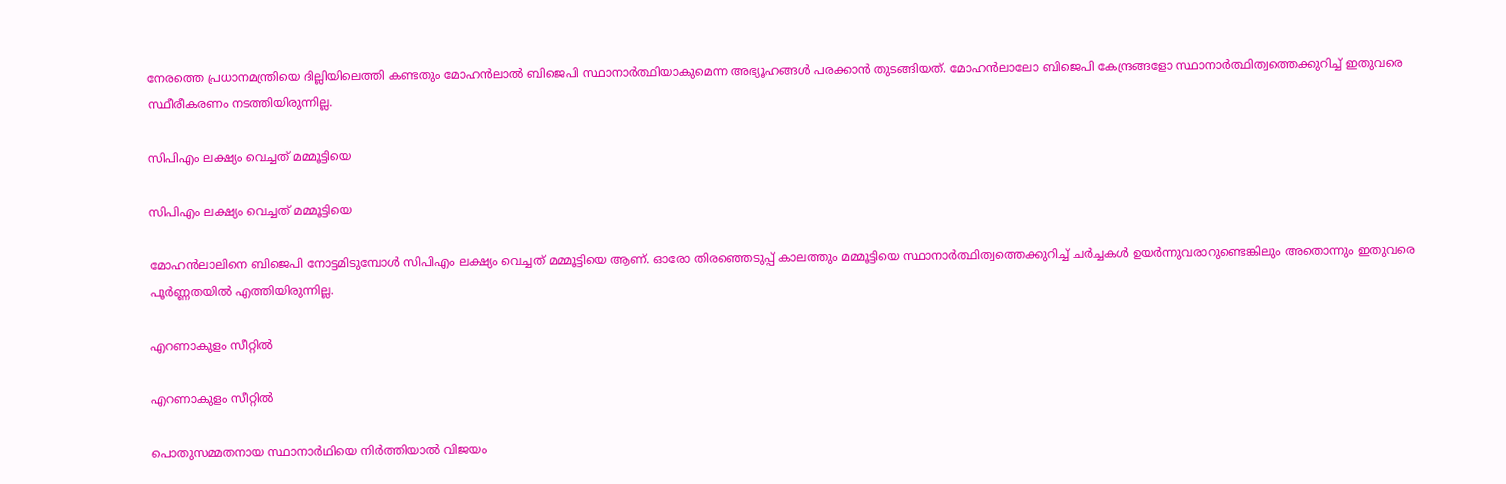നേരത്തെ പ്രധാനമന്ത്രിയെ ദില്ലിയിലെത്തി കണ്ടതും മോഹന്‍ലാല്‍ ബിജെപി സ്ഥാനാര്‍ത്ഥിയാകുമെന്ന അഭ്യൂഹങ്ങള്‍ പരക്കാന്‍ തുടങ്ങിയത്. മോഹന്‍ലാലോ ബിജെപി കേന്ദ്രങ്ങളോ സ്ഥാനാര്‍ത്ഥിത്വത്തെക്കുറിച്ച് ഇതുവരെ സ്ഥീരീകരണം നടത്തിയിരുന്നില്ല.

സിപിഎം ലക്ഷ്യം വെച്ചത് മമ്മൂട്ടിയെ

സിപിഎം ലക്ഷ്യം വെച്ചത് മമ്മൂട്ടിയെ

മോഹന്‍ലാലിനെ ബിജെപി നോട്ടമിടുമ്പോള്‍ സിപിഎം ലക്ഷ്യം വെച്ചത് മമ്മൂട്ടിയെ ആണ്. ഓരോ തിരഞ്ഞെടുപ്പ് കാലത്തും മമ്മൂട്ടിയെ സ്ഥാനാര്‍ത്ഥിത്വത്തെക്കുറിച്ച് ചര്‍ച്ചകള്‍ ഉയര്‍ന്നുവരാറുണ്ടെങ്കിലും അതൊന്നും ഇതുവരെ പൂര്‍ണ്ണതയില്‍ എത്തിയിരുന്നില്ല.

എറണാകുളം സീറ്റില്‍

എറണാകുളം സീറ്റില്‍

പൊതുസമ്മതനായ സ്ഥാനാര്‍ഥിയെ നിര്‍ത്തിയാല്‍ വിജയം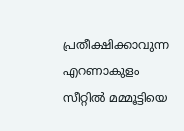പ്രതീക്ഷിക്കാവുന്ന എറണാകുളം സീറ്റില്‍ മമ്മൂട്ടിയെ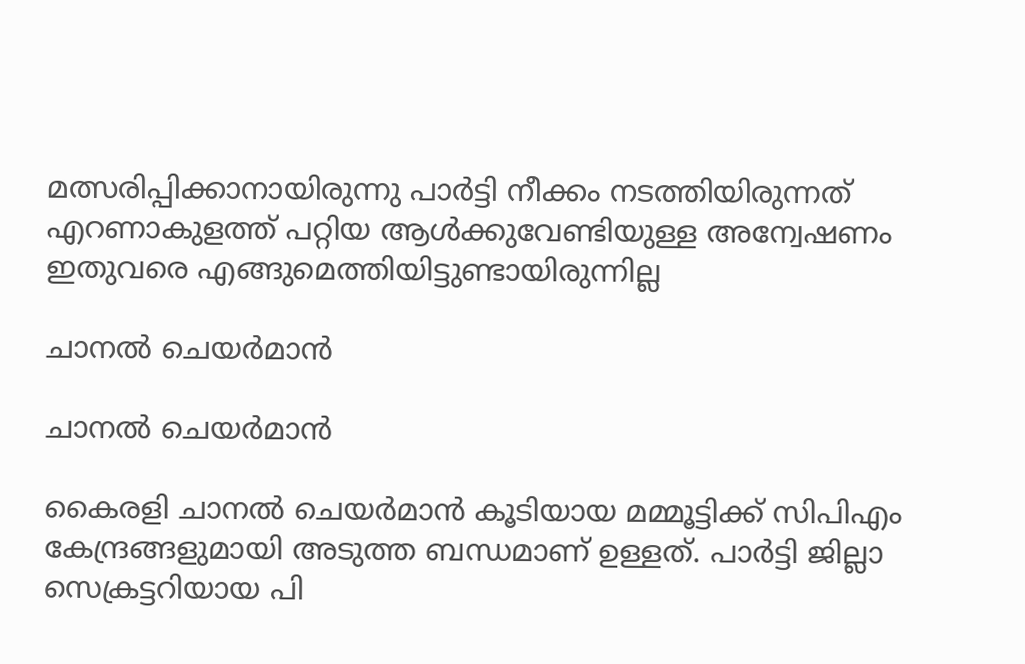മത്സരിപ്പിക്കാനായിരുന്നു പാര്‍ട്ടി നീക്കം നടത്തിയിരുന്നത് എറണാകുളത്ത് പറ്റിയ ആള്‍ക്കുവേണ്ടിയുള്ള അന്വേഷണം ഇതുവരെ എങ്ങുമെത്തിയിട്ടുണ്ടായിരുന്നില്ല

ചാനല്‍ ചെയര്‍മാന്‍

ചാനല്‍ ചെയര്‍മാന്‍

കൈരളി ചാനല്‍ ചെയര്‍മാന്‍ കൂടിയായ മമ്മൂട്ടിക്ക് സിപിഎം കേന്ദ്രങ്ങളുമായി അടുത്ത ബന്ധമാണ് ഉള്ളത്. പാര്‍ട്ടി ജില്ലാ സെക്രട്ടറിയായ പി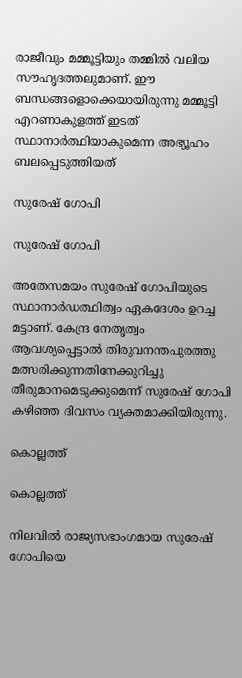രാജീവും മമ്മൂട്ടിയും തമ്മില്‍ വലിയ സൗഹൃദത്തലുമാണ്. ഈ ബന്ധങ്ങളൊക്കെയായിരുന്നു മമ്മൂട്ടി എറണാകുളത്ത് ഇടത് സ്ഥാനാര്‍ത്ഥിയാകുമെന്ന അഭ്യൂഹം ബലപ്പെടുത്തിയത്

സുരേഷ് ഗോപി

സുരേഷ് ഗോപി

അതേസമയം സുരേഷ് ഗോപിയുടെ സ്ഥാനാര്‍ഡത്ഥിത്വം ഏകദേശം ഉറച്ച മട്ടാണ്. കേന്ദ്ര നേതൃത്വം ആവശ്യപ്പെട്ടാല്‍ തിരുവനന്തപുരത്തു മത്സരിക്കുന്നതിനേക്കുറിച്ചു തീരുമാനമെടുക്കുമെന്ന് സുരേഷ് ഗോപി കഴിഞ്ഞ ദിവസം വ്യക്തമാക്കിയിരുന്നു.

കൊല്ലത്ത്

കൊല്ലത്ത്

നിലവില്‍ രാജ്യസഭാംഗമായ സുരേഷ് ഗോപിയെ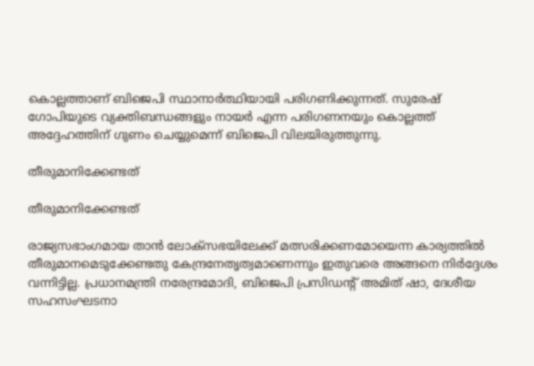കൊല്ലത്താണ് ബിജെപി സ്ഥാനാര്‍ത്ഥിയായി പരിഗണിക്കുന്നത്. സുരേഷ് ഗോപിയുടെ വ്യക്തിബന്ധങ്ങളും നായര്‍ എന്ന പരിഗണനയും കൊല്ലത്ത് അദ്ദേഹത്തിന് ഗുണം ചെയ്യുമെന്ന് ബിജെപി വിലയിരുത്തുന്നു.

തീരുമാനിക്കേണ്ടത്

തീരുമാനിക്കേണ്ടത്

രാജ്യസഭാംഗമായ താന്‍ ലോക്സഭയിലേക്ക് മത്സരിക്കണമോയെന്ന കാര്യത്തില്‍ തീരുമാനമെടുക്കേണ്ടതു കേന്ദ്രനേതൃത്വമാണെന്നും ഇതുവരെ അങ്ങനെ നിര്‍ദ്ദേശം വന്നിട്ടില്ല. പ്രധാനമന്ത്രി നരേന്ദ്രമോദി, ബിജെപി പ്രസിഡന്റ് അമിത് ഷാ, ദേശീയ സഹസംഘടനാ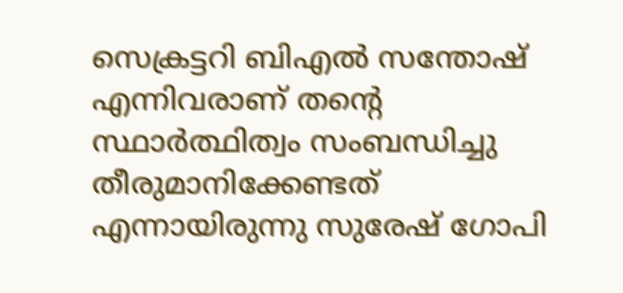സെക്രട്ടറി ബിഎല്‍ സന്തോഷ് എന്നിവരാണ് തന്റെ സ്ഥാര്‍ത്ഥിത്വം സംബന്ധിച്ചു തീരുമാനിക്കേണ്ടത് എന്നായിരുന്നു സുരേഷ് ഗോപി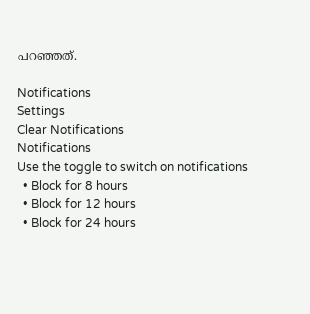പറഞ്ഞത്.

Notifications
Settings
Clear Notifications
Notifications
Use the toggle to switch on notifications
  • Block for 8 hours
  • Block for 12 hours
  • Block for 24 hours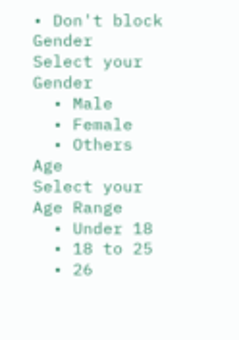• Don't block
Gender
Select your Gender
  • Male
  • Female
  • Others
Age
Select your Age Range
  • Under 18
  • 18 to 25
  • 26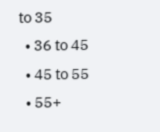to 35
  • 36 to 45
  • 45 to 55
  • 55+